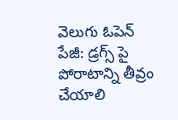వెలుగు ఓపెన్ పేజీ: డ్రగ్స్ పై పోరాటాన్ని తీవ్రం చేయాలి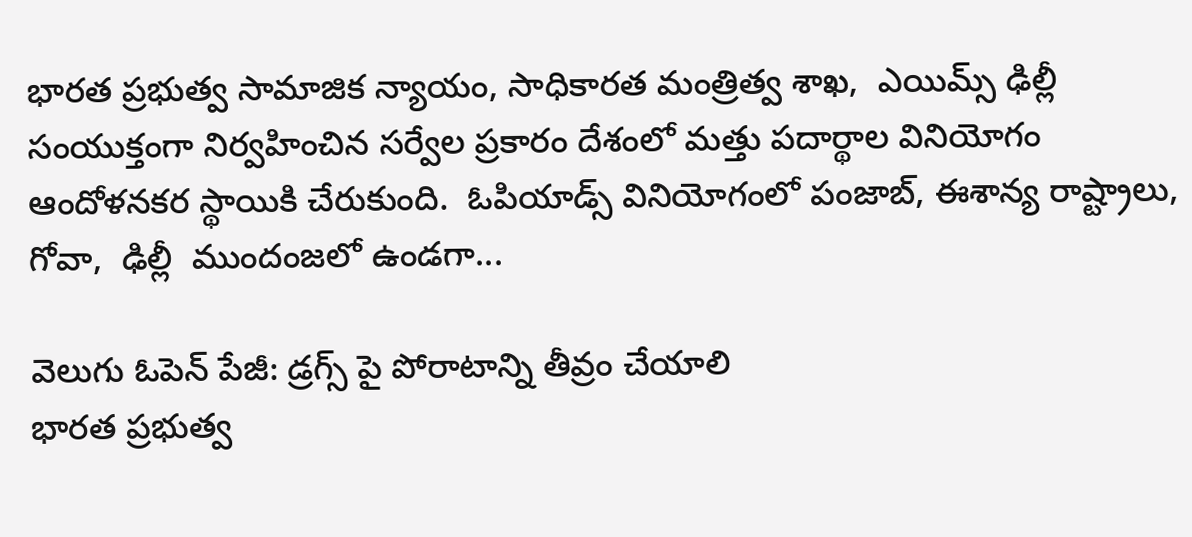భారత ప్రభుత్వ సామాజిక న్యాయం, సాధికారత మంత్రిత్వ శాఖ,  ఎయిమ్స్ ఢిల్లీ సంయుక్తంగా నిర్వహించిన సర్వేల ప్రకారం దేశంలో మత్తు పదార్థాల వినియోగం ఆందోళనకర స్థాయికి చేరుకుంది.  ఓపియాడ్స్ వినియోగంలో పంజాబ్, ఈశాన్య రాష్ట్రాలు, గోవా,  ఢిల్లీ  ముందంజలో ఉండగా...

వెలుగు ఓపెన్ పేజీ: డ్రగ్స్ పై పోరాటాన్ని తీవ్రం చేయాలి
భారత ప్రభుత్వ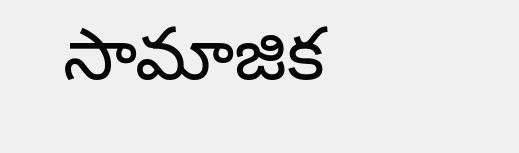సామాజిక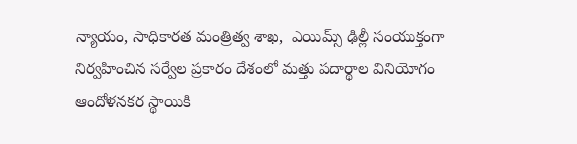న్యాయం, సాధికారత మంత్రిత్వ శాఖ,  ఎయిమ్స్ ఢిల్లీ సంయుక్తంగా నిర్వహించిన సర్వేల ప్రకారం దేశంలో మత్తు పదార్థాల వినియోగం ఆందోళనకర స్థాయికి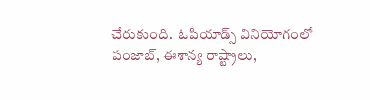చేరుకుంది.  ఓపియాడ్స్ వినియోగంలో పంజాబ్, ఈశాన్య రాష్ట్రాలు,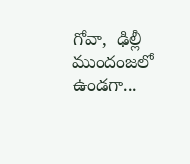గోవా,  ఢిల్లీ  ముందంజలో ఉండగా...